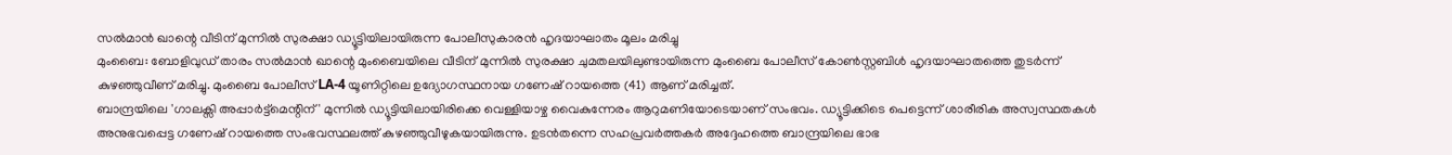സൽമാൻ ഖാന്റെ വീടിന് മുന്നിൽ സുരക്ഷാ ഡ്യൂട്ടിയിലായിരുന്ന പോലീസുകാരൻ ഹൃദയാഘാതം മൂലം മരിച്ചു
മുംബൈ: ബോളിവുഡ് താരം സൽമാൻ ഖാന്റെ മുംബൈയിലെ വീടിന് മുന്നിൽ സുരക്ഷാ ചുമതലയിലുണ്ടായിരുന്ന മുംബൈ പോലീസ് കോൺസ്റ്റബിൾ ഹൃദയാഘാതത്തെ തുടർന്ന് കുഴഞ്ഞുവീണ് മരിച്ചു. മുംബൈ പോലീസ് LA-4 യൂണിറ്റിലെ ഉദ്യോഗസ്ഥനായ ഗണേഷ് റായത്തെ (41) ആണ് മരിച്ചത്.
ബാന്ദ്രയിലെ 'ഗാലക്സി അപ്പാർട്ട്മെന്റിന്' മുന്നിൽ ഡ്യൂട്ടിയിലായിരിക്കെ വെള്ളിയാഴ്ച വൈകുന്നേരം ആറുമണിയോടെയാണ് സംഭവം. ഡ്യൂട്ടിക്കിടെ പെട്ടെന്ന് ശാരീരിക അസ്വസ്ഥതകൾ അനുഭവപ്പെട്ട ഗണേഷ് റായത്തെ സംഭവസ്ഥലത്ത് കുഴഞ്ഞുവീഴുകയായിരുന്നു. ഉടൻതന്നെ സഹപ്രവർത്തകർ അദ്ദേഹത്തെ ബാന്ദ്രയിലെ ഭാഭ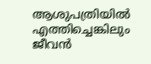ആശുപത്രിയിൽ എത്തിച്ചെങ്കിലും ജീവൻ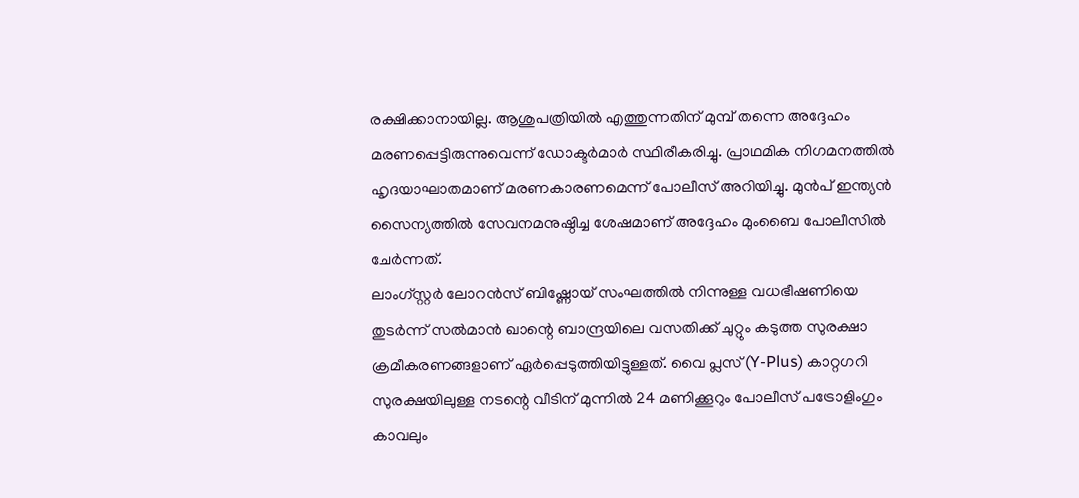രക്ഷിക്കാനായില്ല. ആശുപത്രിയിൽ എത്തുന്നതിന് മുമ്പ് തന്നെ അദ്ദേഹം മരണപ്പെട്ടിരുന്നുവെന്ന് ഡോക്ടർമാർ സ്ഥിരീകരിച്ചു. പ്രാഥമിക നിഗമനത്തിൽ ഹൃദയാഘാതമാണ് മരണകാരണമെന്ന് പോലീസ് അറിയിച്ചു. മുൻപ് ഇന്ത്യൻ സൈന്യത്തിൽ സേവനമനുഷ്ഠിച്ച ശേഷമാണ് അദ്ദേഹം മുംബൈ പോലീസിൽ ചേർന്നത്.
ലാംഗ്സ്റ്റർ ലോറൻസ് ബിഷ്ണോയ് സംഘത്തിൽ നിന്നുള്ള വധഭീഷണിയെ തുടർന്ന് സൽമാൻ ഖാന്റെ ബാന്ദ്രയിലെ വസതിക്ക് ചുറ്റും കടുത്ത സുരക്ഷാ ക്രമീകരണങ്ങളാണ് ഏർപ്പെടുത്തിയിട്ടുള്ളത്. വൈ പ്ലസ് (Y-Plus) കാറ്റഗറി സുരക്ഷയിലുള്ള നടന്റെ വീടിന് മുന്നിൽ 24 മണിക്കൂറും പോലീസ് പട്രോളിംഗും കാവലും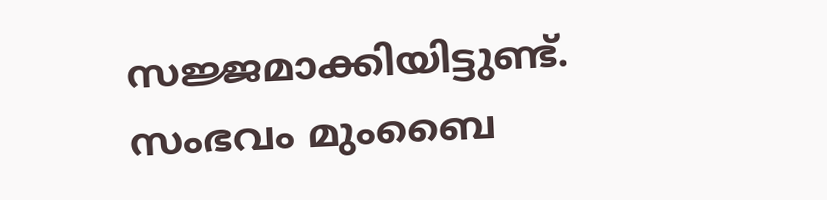സജ്ജമാക്കിയിട്ടുണ്ട്. സംഭവം മുംബൈ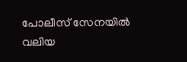പോലീസ് സേനയിൽ വലിയ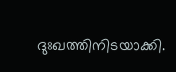ദുഃഖത്തിനിടയാക്കി.